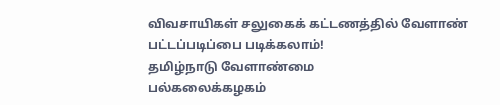விவசாயிகள் சலுகைக் கட்டணத்தில் வேளாண் பட்டப்படிப்பை படிக்கலாம்!
தமிழ்நாடு வேளாண்மை
பல்கலைக்கழகம்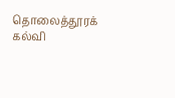தொலைத்தூரக் கல்வி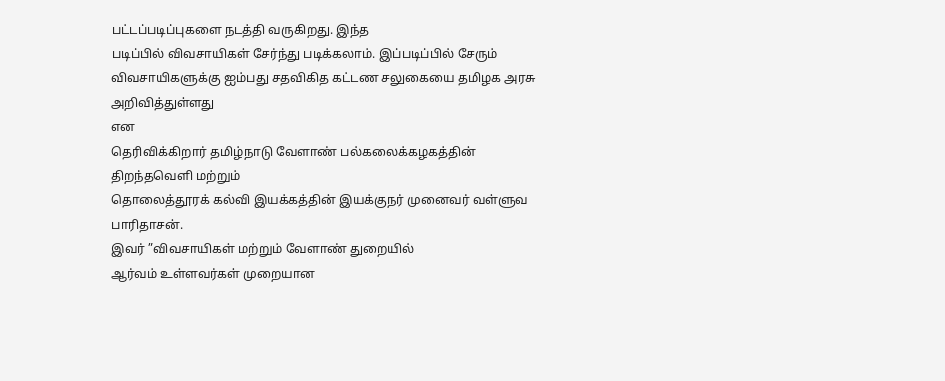பட்டப்படிப்புகளை நடத்தி வருகிறது. இந்த
படிப்பில் விவசாயிகள் சேர்ந்து படிக்கலாம். இப்படிப்பில் சேரும்
விவசாயிகளுக்கு ஐம்பது சதவிகித கட்டண சலுகையை தமிழக அரசு அறிவித்துள்ளது
என
தெரிவிக்கிறார் தமிழ்நாடு வேளாண் பல்கலைக்கழகத்தின் திறந்தவெளி மற்றும்
தொலைத்தூரக் கல்வி இயக்கத்தின் இயக்குநர் முனைவர் வள்ளுவ பாரிதாசன்.
இவர் ”விவசாயிகள் மற்றும் வேளாண் துறையில்
ஆர்வம் உள்ளவர்கள் முறையான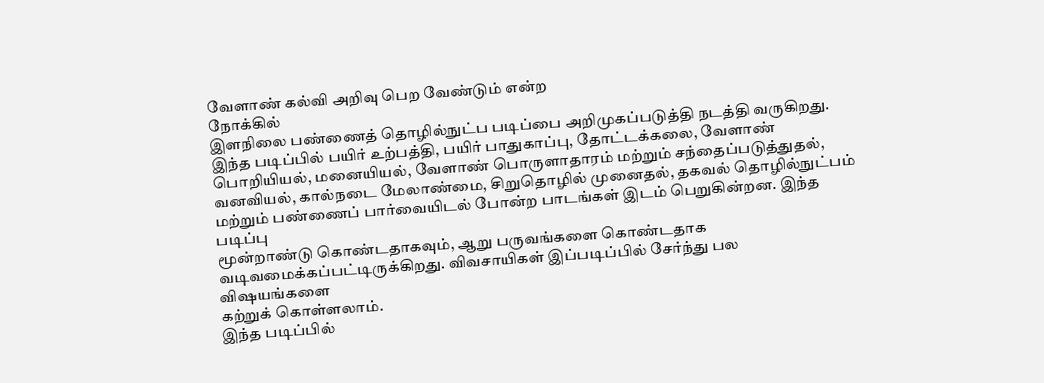வேளாண் கல்வி அறிவு பெற வேண்டும் என்ற
நோக்கில்
இளநிலை பண்ணைத் தொழில்நுட்ப படிப்பை அறிமுகப்படுத்தி நடத்தி வருகிறது.
இந்த படிப்பில் பயிர் உற்பத்தி, பயிர் பாதுகாப்பு, தோட்டக்கலை, வேளாண்
பொறியியல், மனையியல், வேளாண் பொருளாதாரம் மற்றும் சந்தைப்படுத்துதல்,
வனவியல், கால்நடை மேலாண்மை, சிறுதொழில் முனைதல், தகவல் தொழில்நுட்பம்
மற்றும் பண்ணைப் பார்வையிடல் போன்ற பாடங்கள் இடம் பெறுகின்றன. இந்த
படிப்பு
மூன்றாண்டு கொண்டதாகவும், ஆறு பருவங்களை கொண்டதாக
வடிவமைக்கப்பட்டிருக்கிறது. விவசாயிகள் இப்படிப்பில் சேர்ந்து பல
விஷயங்களை
கற்றுக் கொள்ளலாம்.
இந்த படிப்பில்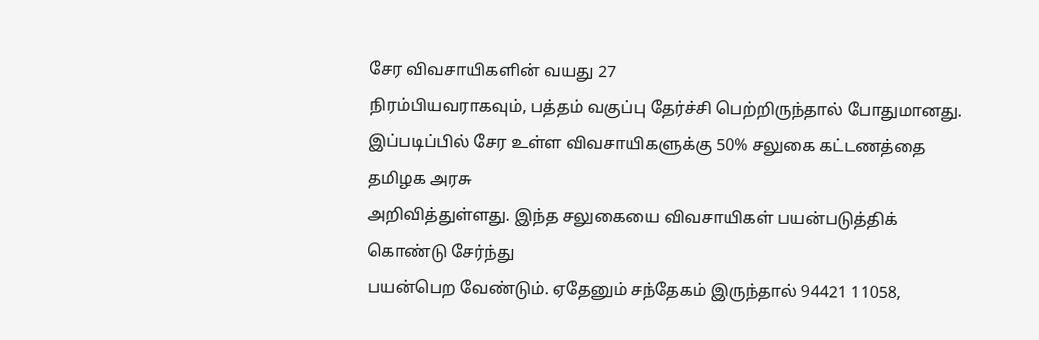சேர விவசாயிகளின் வயது 27
நிரம்பியவராகவும், பத்தம் வகுப்பு தேர்ச்சி பெற்றிருந்தால் போதுமானது.
இப்படிப்பில் சேர உள்ள விவசாயிகளுக்கு 50% சலுகை கட்டணத்தை தமிழக அரசு
அறிவித்துள்ளது. இந்த சலுகையை விவசாயிகள் பயன்படுத்திக் கொண்டு சேர்ந்து
பயன்பெற வேண்டும். ஏதேனும் சந்தேகம் இருந்தால் 94421 11058,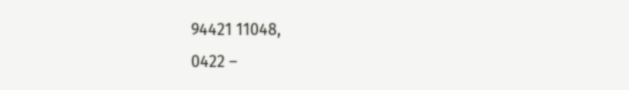94421 11048,
0422 –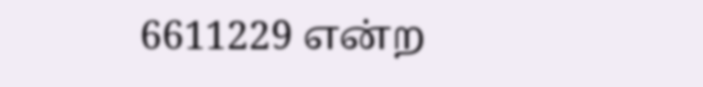6611229 என்ற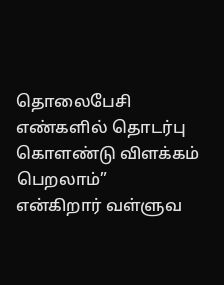தொலைபேசி எண்களில் தொடர்பு கொளண்டு விளக்கம்
பெறலாம்”
என்கிறார் வள்ளுவ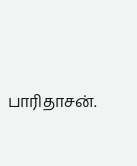பாரிதாசன்.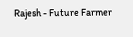Rajesh - Future Farmer